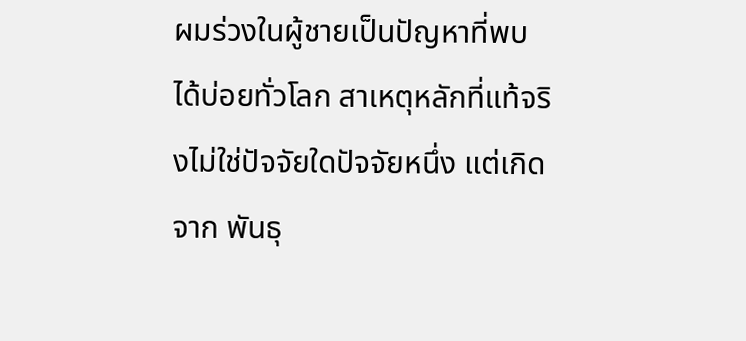ผมร่วงในผู้ชายเป็นปัญหาที่พบได้บ่อยทั่วโลก สาเหตุหลักที่แท้จริงไม่ใช่ปัจจัยใดปัจจัยหนึ่ง แต่เกิดจาก พันธุ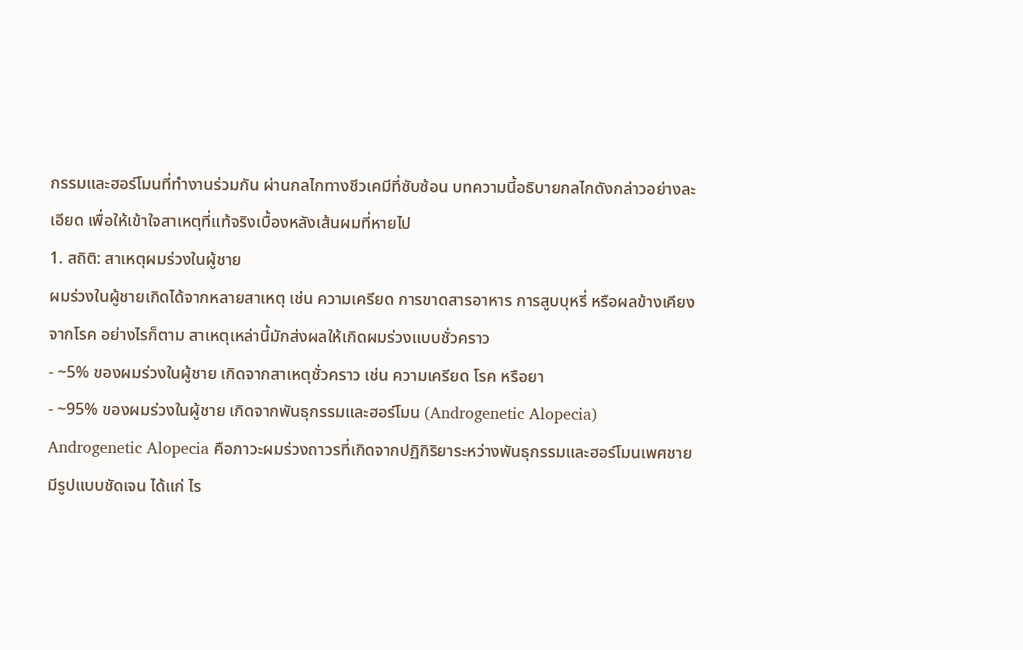กรรมและฮอร์โมนที่ทำงานร่วมกัน ผ่านกลไกทางชีวเคมีที่ซับซ้อน บทความนี้อธิบายกลไกดังกล่าวอย่างละเอียด เพื่อให้เข้าใจสาเหตุที่แท้จริงเบื้องหลังเส้นผมที่หายไป
1. สถิติ: สาเหตุผมร่วงในผู้ชาย
ผมร่วงในผู้ชายเกิดได้จากหลายสาเหตุ เช่น ความเครียด การขาดสารอาหาร การสูบบุหรี่ หรือผลข้างเคียงจากโรค อย่างไรก็ตาม สาเหตุเหล่านี้มักส่งผลให้เกิดผมร่วงแบบชั่วคราว
- ~5% ของผมร่วงในผู้ชาย เกิดจากสาเหตุชั่วคราว เช่น ความเครียด โรค หรือยา
- ~95% ของผมร่วงในผู้ชาย เกิดจากพันธุกรรมและฮอร์โมน (Androgenetic Alopecia)
Androgenetic Alopecia คือภาวะผมร่วงถาวรที่เกิดจากปฏิกิริยาระหว่างพันธุกรรมและฮอร์โมนเพศชาย มีรูปแบบชัดเจน ได้แก่ ไร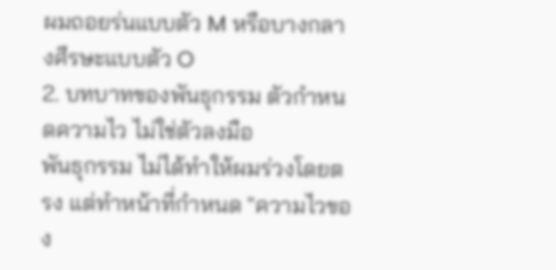ผมถอยร่นแบบตัว M หรือบางกลางศีรษะแบบตัว O
2. บทบาทของพันธุกรรม ตัวกำหนดความไว ไม่ใช่ตัวลงมือ
พันธุกรรม ไม่ได้ทำให้ผมร่วงโดยตรง แต่ทำหน้าที่กำหนด "ความไวของ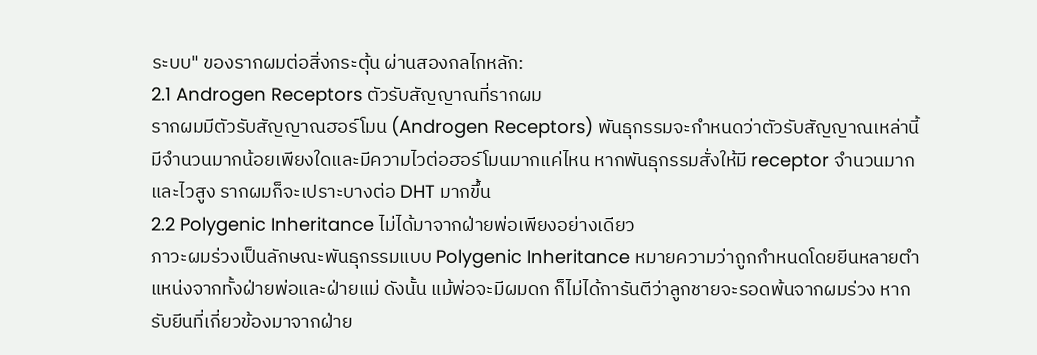ระบบ" ของรากผมต่อสิ่งกระตุ้น ผ่านสองกลไกหลัก:
2.1 Androgen Receptors ตัวรับสัญญาณที่รากผม
รากผมมีตัวรับสัญญาณฮอร์โมน (Androgen Receptors) พันธุกรรมจะกำหนดว่าตัวรับสัญญาณเหล่านี้มีจำนวนมากน้อยเพียงใดและมีความไวต่อฮอร์โมนมากแค่ไหน หากพันธุกรรมสั่งให้มี receptor จำนวนมากและไวสูง รากผมก็จะเปราะบางต่อ DHT มากขึ้น
2.2 Polygenic Inheritance ไม่ได้มาจากฝ่ายพ่อเพียงอย่างเดียว
ภาวะผมร่วงเป็นลักษณะพันธุกรรมแบบ Polygenic Inheritance หมายความว่าถูกกำหนดโดยยีนหลายตำแหน่งจากทั้งฝ่ายพ่อและฝ่ายแม่ ดังนั้น แม้พ่อจะมีผมดก ก็ไม่ได้การันตีว่าลูกชายจะรอดพ้นจากผมร่วง หากรับยีนที่เกี่ยวข้องมาจากฝ่าย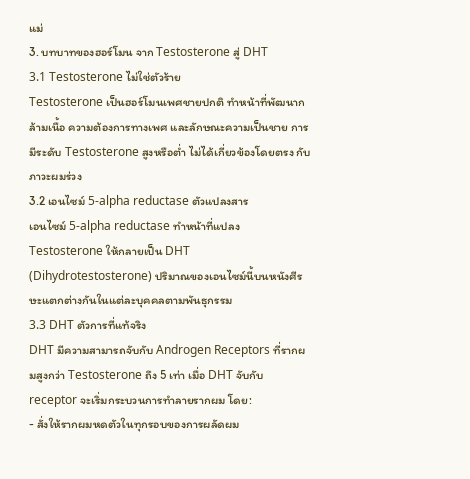แม่
3. บทบาทของฮอร์โมน จาก Testosterone สู่ DHT
3.1 Testosterone ไม่ใช่ตัวร้าย
Testosterone เป็นฮอร์โมนเพศชายปกติ ทำหน้าที่พัฒนากล้ามเนื้อ ความต้องการทางเพศ และลักษณะความเป็นชาย การมีระดับ Testosterone สูงหรือต่ำ ไม่ได้เกี่ยวข้องโดยตรง กับภาวะผมร่วง
3.2 เอนไซม์ 5-alpha reductase ตัวแปลงสาร
เอนไซม์ 5-alpha reductase ทำหน้าที่แปลง Testosterone ให้กลายเป็น DHT (Dihydrotestosterone) ปริมาณของเอนไซม์นี้บนหนังศีรษะแตกต่างกันในแต่ละบุคคลตามพันธุกรรม
3.3 DHT ตัวการที่แท้จริง
DHT มีความสามารถจับกับ Androgen Receptors ที่รากผมสูงกว่า Testosterone ถึง 5 เท่า เมื่อ DHT จับกับ receptor จะเริ่มกระบวนการทำลายรากผม โดย:
- สั่งให้รากผมหดตัวในทุกรอบของการผลัดผม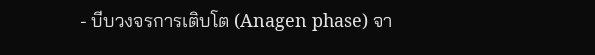- บีบวงจรการเติบโต (Anagen phase) จา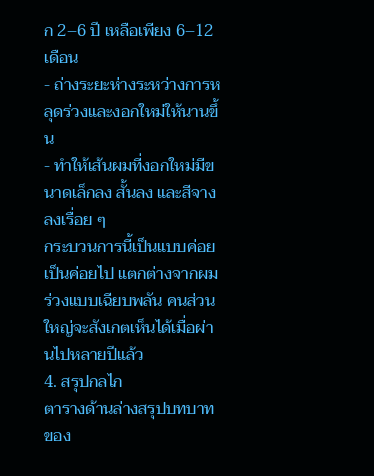ก 2–6 ปี เหลือเพียง 6–12 เดือน
- ถ่างระยะห่างระหว่างการหลุดร่วงและงอกใหม่ให้นานขึ้น
- ทำให้เส้นผมที่งอกใหม่มีขนาดเล็กลง สั้นลง และสีจางลงเรื่อย ๆ
กระบวนการนี้เป็นแบบค่อยเป็นค่อยไป แตกต่างจากผมร่วงแบบเฉียบพลัน คนส่วนใหญ่จะสังเกตเห็นได้เมื่อผ่านไปหลายปีแล้ว
4. สรุปกลไก
ตารางด้านล่างสรุปบทบาทของ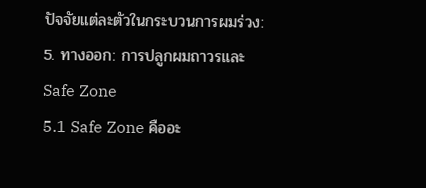ปัจจัยแต่ละตัวในกระบวนการผมร่วง:
5. ทางออก: การปลูกผมถาวรและ Safe Zone
5.1 Safe Zone คืออะ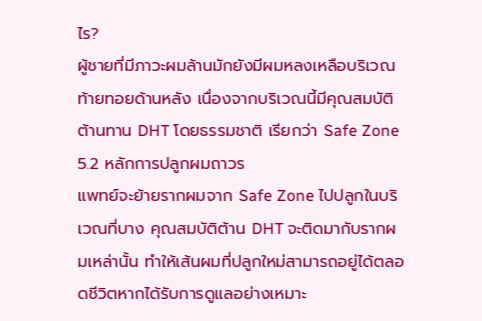ไร?
ผู้ชายที่มีภาวะผมล้านมักยังมีผมหลงเหลือบริเวณท้ายทอยด้านหลัง เนื่องจากบริเวณนี้มีคุณสมบัติต้านทาน DHT โดยธรรมชาติ เรียกว่า Safe Zone
5.2 หลักการปลูกผมถาวร
แพทย์จะย้ายรากผมจาก Safe Zone ไปปลูกในบริเวณที่บาง คุณสมบัติต้าน DHT จะติดมากับรากผมเหล่านั้น ทำให้เส้นผมที่ปลูกใหม่สามารถอยู่ได้ตลอดชีวิตหากได้รับการดูแลอย่างเหมาะ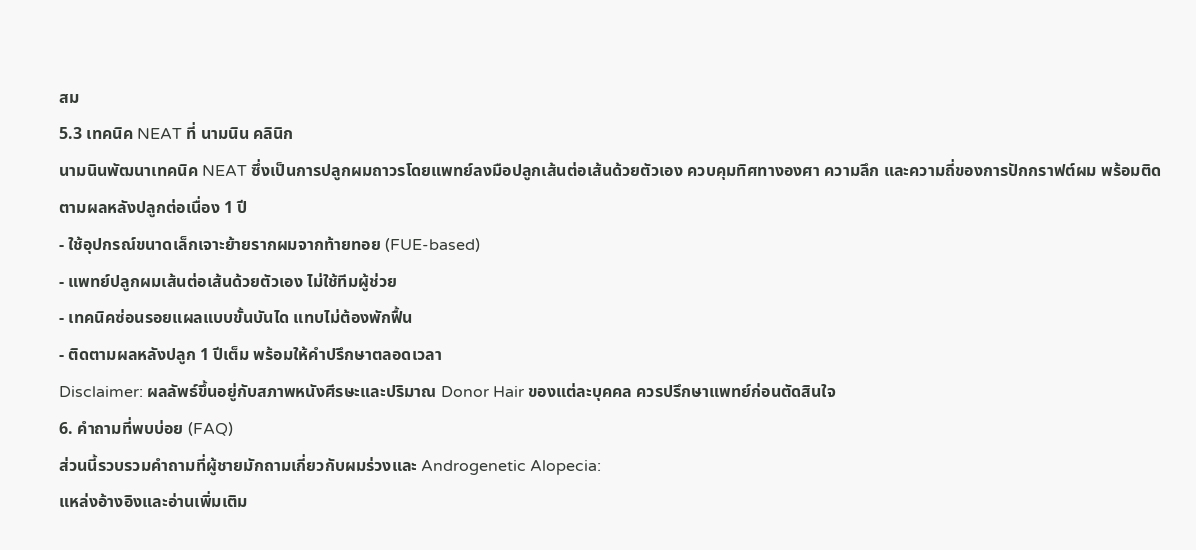สม
5.3 เทคนิค NEAT ที่ นามนิน คลินิก
นามนินพัฒนาเทคนิค NEAT ซึ่งเป็นการปลูกผมถาวรโดยแพทย์ลงมือปลูกเส้นต่อเส้นด้วยตัวเอง ควบคุมทิศทางองศา ความลึก และความถี่ของการปักกราฟต์ผม พร้อมติดตามผลหลังปลูกต่อเนื่อง 1 ปี
- ใช้อุปกรณ์ขนาดเล็กเจาะย้ายรากผมจากท้ายทอย (FUE-based)
- แพทย์ปลูกผมเส้นต่อเส้นด้วยตัวเอง ไม่ใช้ทีมผู้ช่วย
- เทคนิคซ่อนรอยแผลแบบขั้นบันได แทบไม่ต้องพักฟื้น
- ติดตามผลหลังปลูก 1 ปีเต็ม พร้อมให้คำปรึกษาตลอดเวลา
Disclaimer: ผลลัพธ์ขึ้นอยู่กับสภาพหนังศีรษะและปริมาณ Donor Hair ของแต่ละบุคคล ควรปรึกษาแพทย์ก่อนตัดสินใจ
6. คำถามที่พบบ่อย (FAQ)
ส่วนนี้รวบรวมคำถามที่ผู้ชายมักถามเกี่ยวกับผมร่วงและ Androgenetic Alopecia:
แหล่งอ้างอิงและอ่านเพิ่มเติม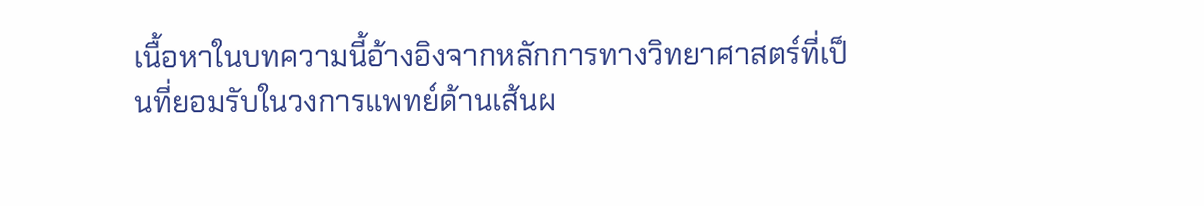เนื้อหาในบทความนี้อ้างอิงจากหลักการทางวิทยาศาสตร์ที่เป็นที่ยอมรับในวงการแพทย์ด้านเส้นผ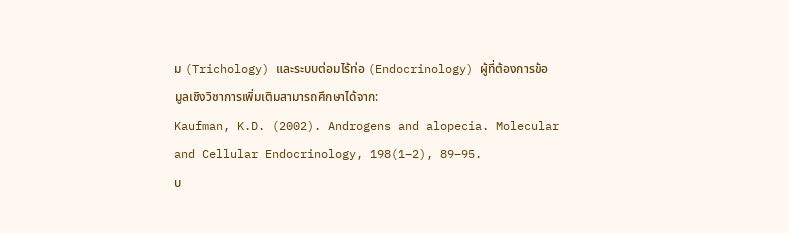ม (Trichology) และระบบต่อมไร้ท่อ (Endocrinology) ผู้ที่ต้องการข้อมูลเชิงวิชาการเพิ่มเติมสามารถศึกษาได้จาก:
Kaufman, K.D. (2002). Androgens and alopecia. Molecular and Cellular Endocrinology, 198(1–2), 89–95.
บ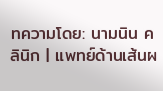ทความโดย: นามนิน คลินิก | แพทย์ด้านเส้นผ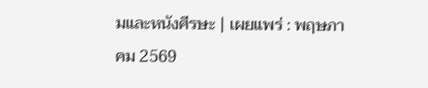มและหนังศีรษะ | เผยแพร่ : พฤษภาคม 2569